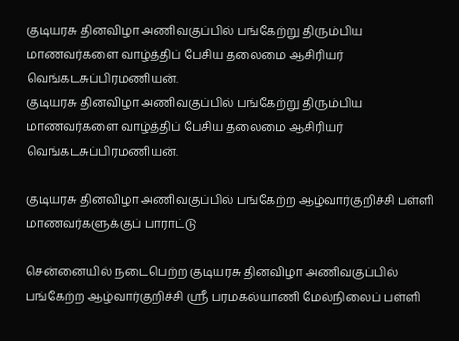குடியரசு தினவிழா அணிவகுப்பில் பங்கேற்று திரும்பிய மாணவர்களை வாழ்த்திப் பேசிய தலைமை ஆசிரியர் வெங்கடசுப்பிரமணியன்.
குடியரசு தினவிழா அணிவகுப்பில் பங்கேற்று திரும்பிய மாணவர்களை வாழ்த்திப் பேசிய தலைமை ஆசிரியர் வெங்கடசுப்பிரமணியன்.

குடியரசு தினவிழா அணிவகுப்பில் பங்கேற்ற ஆழ்வார்குறிச்சி பள்ளி மாணவர்களுக்குப் பாராட்டு

சென்னையில் நடைபெற்ற குடியரசு தினவிழா அணிவகுப்பில் பங்கேற்ற ஆழ்வார்குறிச்சி ஸ்ரீ பரமகல்யாணி மேல்நிலைப் பள்ளி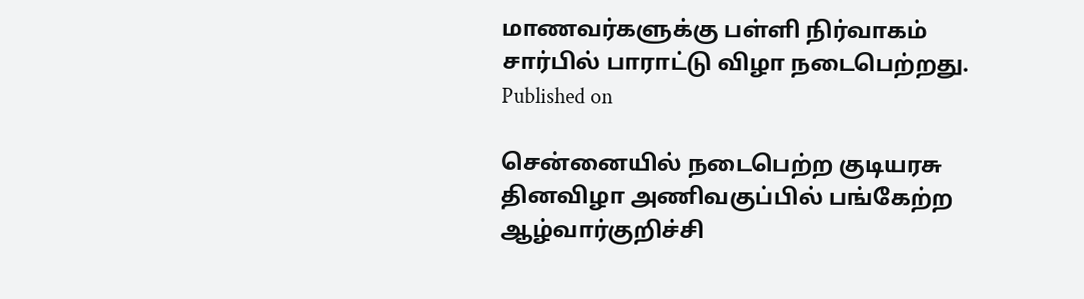மாணவர்களுக்கு பள்ளி நிர்வாகம் சார்பில் பாராட்டு விழா நடைபெற்றது.
Published on

சென்னையில் நடைபெற்ற குடியரசு தினவிழா அணிவகுப்பில் பங்கேற்ற ஆழ்வார்குறிச்சி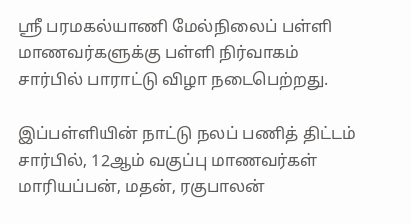ஸ்ரீ பரமகல்யாணி மேல்நிலைப் பள்ளி மாணவர்களுக்கு பள்ளி நிர்வாகம் சார்பில் பாராட்டு விழா நடைபெற்றது.

இப்பள்ளியின் நாட்டு நலப் பணித் திட்டம் சார்பில், 12ஆம் வகுப்பு மாணவர்கள் மாரியப்பன், மதன், ரகுபாலன்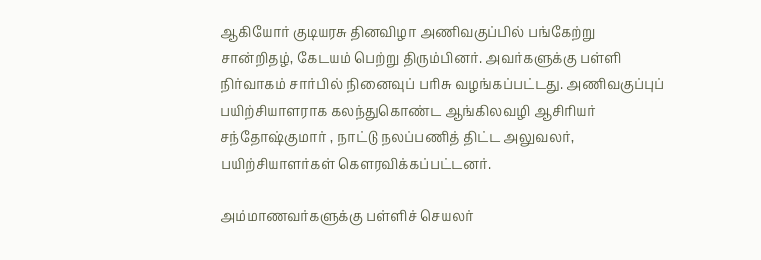ஆகியோர் குடியரசு தினவிழா அணிவகுப்பில் பங்கேற்று சான்றிதழ், கேடயம் பெற்று திரும்பினர். அவர்களுக்கு பள்ளி நிர்வாகம் சார்பில் நினைவுப் பரிசு வழங்கப்பட்டது. அணிவகுப்புப் பயிற்சியாளராக கலந்துகொண்ட ஆங்கிலவழி ஆசிரியர் சந்தோஷ்குமார் , நாட்டு நலப்பணித் திட்ட அலுவலர், பயிற்சியாளர்கள் கௌரவிக்கப்பட்டனர்.

அம்மாணவர்களுக்கு பள்ளிச் செயலர்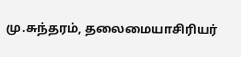மு.சுந்தரம், தலைமையாசிரியர்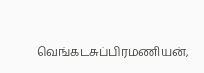வெங்கடசுப்பிரமணியன்,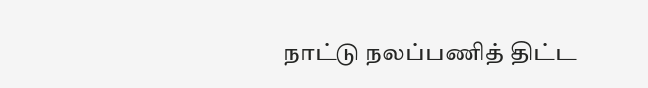நாட்டு நலப்பணித் திட்ட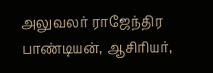அலுவலர் ராஜேந்திர பாண்டியன், ஆசிரியர்,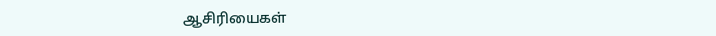ஆசிரியைகள்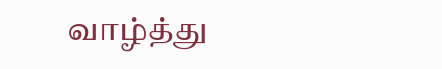வாழ்த்து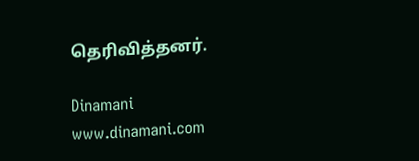தெரிவித்தனர்.

Dinamani
www.dinamani.com